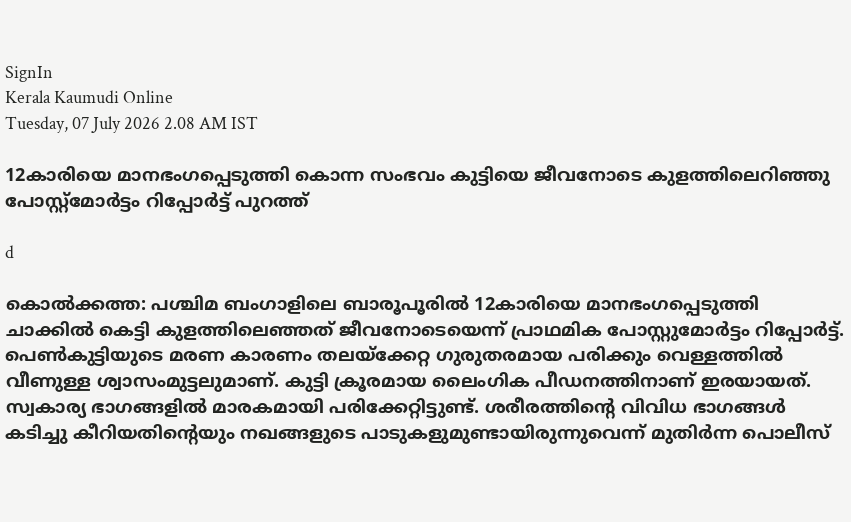SignIn
Kerala Kaumudi Online
Tuesday, 07 July 2026 2.08 AM IST

12കാരിയെ മാനഭംഗപ്പെടുത്തി കൊന്ന സംഭവം കുട്ടിയെ ജീവനോടെ കുളത്തിലെറിഞ്ഞു പോസ്റ്റ്മോർട്ടം റിപ്പോർട്ട് പുറത്ത്

d

കൊൽക്കത്ത: പശ്ചിമ ബംഗാളിലെ ബാരൂപൂരിൽ 12കാരിയെ മാനഭംഗപ്പെടുത്തി ചാക്കിൽ കെട്ടി കുളത്തിലെഞ്ഞത് ജീവനോടെയെന്ന് പ്രാഥമിക പോസ്റ്റുമോർട്ടം റിപ്പോർട്ട്. പെൺകുട്ടിയുടെ മരണ കാരണം തലയ്‌ക്കേറ്റ ഗുരുതരമായ പരിക്കും വെള്ളത്തിൽ വീണുള്ള ശ്വാസംമുട്ടലുമാണ്. കുട്ടി ക്രൂരമായ ലൈംഗിക പീഡനത്തിനാണ് ഇരയായത്. സ്വകാര്യ ഭാഗങ്ങളിൽ മാരകമായി പരിക്കേറ്റിട്ടുണ്ട്. ശരീരത്തിന്റെ വിവിധ ഭാഗങ്ങൾ കടിച്ചു കീറിയതിന്റെയും നഖങ്ങളുടെ പാടുകളുമുണ്ടായിരുന്നുവെന്ന് മുതിർന്ന പൊലീസ്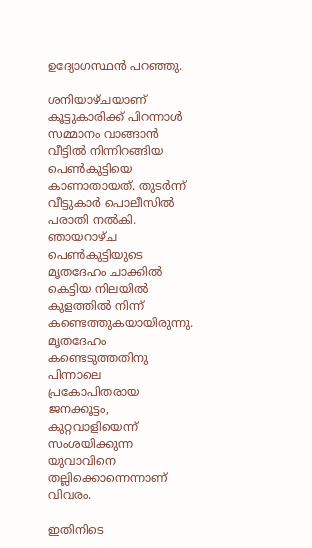ഉദ്യോഗസ്ഥൻ പറഞ്ഞു.

ശനിയാഴ്ചയാണ് കൂട്ടുകാരിക്ക് പിറന്നാൾ സമ്മാനം വാങ്ങാൻ വീട്ടിൽ നിന്നിറങ്ങിയ പെൺകുട്ടിയെ കാണാതായത്. തുടർന്ന് വീട്ടുകാർ പൊലീസിൽ പരാതി നൽകി. ഞായറാഴ്ച പെൺകുട്ടിയുടെ മൃതദേഹം ചാക്കിൽ കെട്ടിയ നിലയിൽ കുളത്തിൽ നിന്ന് കണ്ടെത്തുകയായിരുന്നു. മൃതദേഹം കണ്ടെടുത്തതിനു പിന്നാലെ പ്രകോപിതരായ ജനക്കൂട്ടം, കുറ്റവാളിയെന്ന് സംശയിക്കുന്ന യുവാവിനെ തല്ലിക്കൊന്നെന്നാണ് വിവരം.

ഇതിനിടെ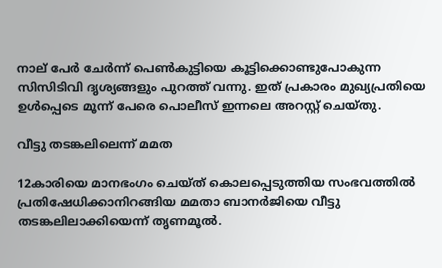നാല് പേർ ചേർന്ന് പെൺകുട്ടിയെ കൂട്ടിക്കൊണ്ടുപോകുന്ന സിസിടിവി ദൃശ്യങ്ങളും പുറത്ത് വന്നു. ഇത് പ്രകാരം മുഖ്യപ്രതിയെ ഉൾപ്പെടെ മൂന്ന് പേരെ പൊലീസ് ഇന്നലെ അറസ്റ്റ് ചെയ്തു.

വീട്ടു തടങ്കലിലെന്ന് മമത

12കാരിയെ മാനഭംഗം ചെയ്‌ത് കൊലപ്പെടുത്തിയ സംഭവത്തിൽ പ്രതിഷേധിക്കാനിറങ്ങിയ മമതാ ബാനർജിയെ വീട്ടു തടങ്കലിലാക്കിയെന്ന് തൃണമൂൽ.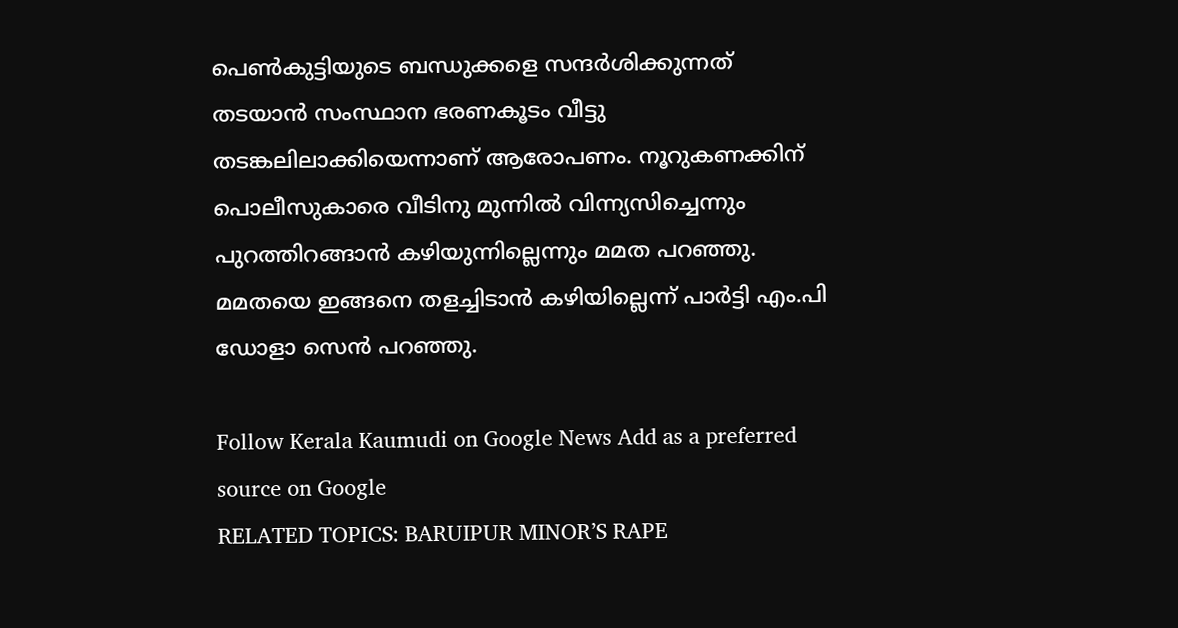പെൺകുട്ടിയുടെ ബന്ധുക്കളെ സന്ദർശിക്കുന്നത് തടയാൻ സംസ്ഥാന ഭരണകൂടം വീട്ടു തടങ്കലിലാക്കിയെന്നാണ് ആരോപണം. നൂറുകണക്കിന് പൊലീസുകാരെ വീടിനു മുന്നിൽ വിന്ന്യസിച്ചെന്നും പുറത്തിറങ്ങാൻ കഴിയുന്നില്ലെന്നും മമത പറഞ്ഞു. മമതയെ ഇങ്ങനെ തളച്ചിടാൻ കഴിയില്ലെന്ന് പാർട്ടി എം.പി ഡോളാ സെൻ പറഞ്ഞു.

Follow Kerala Kaumudi on Google News Add as a preferred source on Google
RELATED TOPICS: BARUIPUR MINOR’S RAPE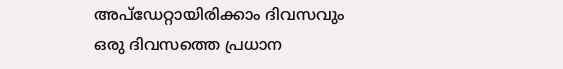അപ്ഡേറ്റായിരിക്കാം ദിവസവും
ഒരു ദിവസത്തെ പ്രധാന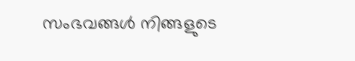സംഭവങ്ങൾ നിങ്ങളുടെ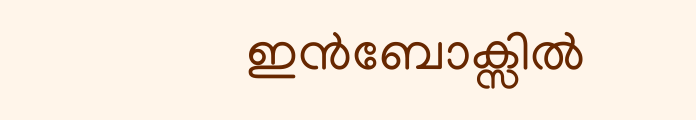ഇൻബോക്സിൽ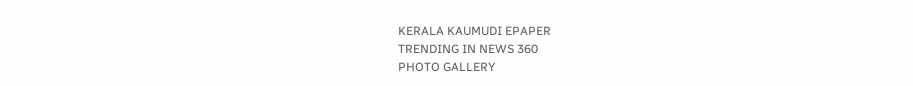KERALA KAUMUDI EPAPER
TRENDING IN NEWS 360
PHOTO GALLERY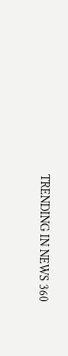TRENDING IN NEWS 360